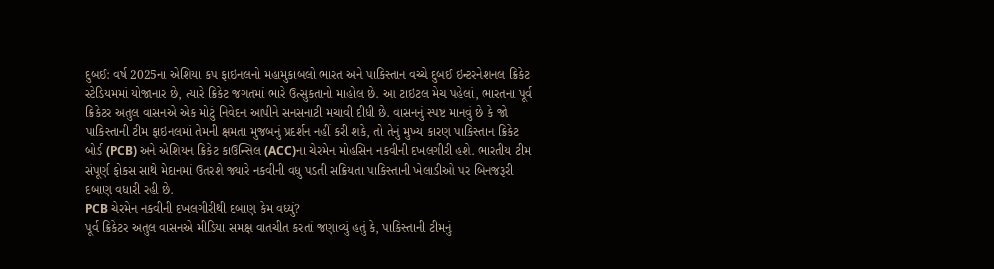દુબઈ: વર્ષ 2025ના એશિયા કપ ફાઇનલનો મહામુકાબલો ભારત અને પાકિસ્તાન વચ્ચે દુબઈ ઇન્ટરનેશનલ ક્રિકેટ સ્ટેડિયમમાં યોજાનાર છે, ત્યારે ક્રિકેટ જગતમાં ભારે ઉત્સુકતાનો માહોલ છે. આ ટાઇટલ મેચ પહેલાં, ભારતના પૂર્વ ક્રિકેટર અતુલ વાસનએ એક મોટું નિવેદન આપીને સનસનાટી મચાવી દીધી છે. વાસનનું સ્પષ્ટ માનવું છે કે જો પાકિસ્તાની ટીમ ફાઇનલમાં તેમની ક્ષમતા મુજબનું પ્રદર્શન નહીં કરી શકે, તો તેનું મુખ્ય કારણ પાકિસ્તાન ક્રિકેટ બોર્ડ (PCB) અને એશિયન ક્રિકેટ કાઉન્સિલ (ACC)ના ચેરમેન મોહસિન નકવીની દખલગીરી હશે. ભારતીય ટીમ સંપૂર્ણ ફોકસ સાથે મેદાનમાં ઉતરશે જ્યારે નકવીની વધુ પડતી સક્રિયતા પાકિસ્તાની ખેલાડીઓ પર બિનજરૂરી દબાણ વધારી રહી છે.
PCB ચેરમેન નકવીની દખલગીરીથી દબાણ કેમ વધ્યું?
પૂર્વ ક્રિકેટર અતુલ વાસનએ મીડિયા સમક્ષ વાતચીત કરતાં જણાવ્યું હતું કે, પાકિસ્તાની ટીમનું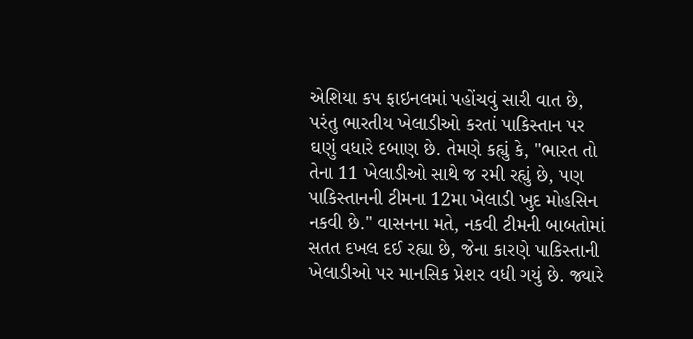એશિયા કપ ફાઇનલમાં પહોંચવું સારી વાત છે, પરંતુ ભારતીય ખેલાડીઓ કરતાં પાકિસ્તાન પર ઘણું વધારે દબાણ છે. તેમણે કહ્યું કે, "ભારત તો તેના 11 ખેલાડીઓ સાથે જ રમી રહ્યું છે, પણ પાકિસ્તાનની ટીમના 12મા ખેલાડી ખુદ મોહસિન નકવી છે." વાસનના મતે, નકવી ટીમની બાબતોમાં સતત દખલ દઈ રહ્યા છે, જેના કારણે પાકિસ્તાની ખેલાડીઓ પર માનસિક પ્રેશર વધી ગયું છે. જ્યારે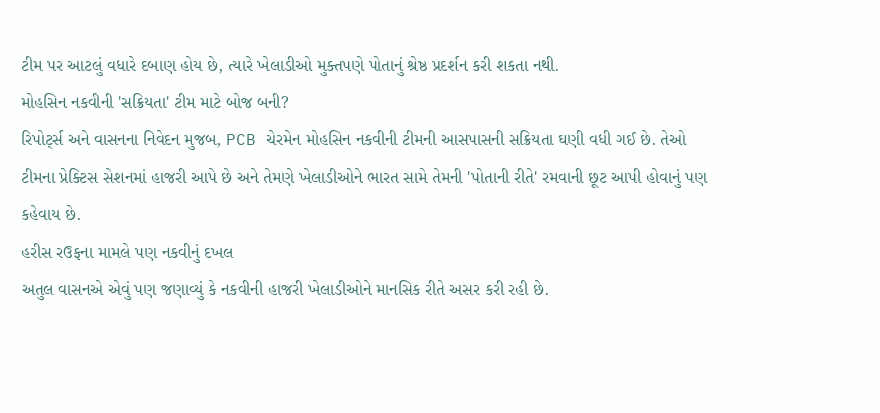ટીમ પર આટલું વધારે દબાણ હોય છે, ત્યારે ખેલાડીઓ મુક્તપણે પોતાનું શ્રેષ્ઠ પ્રદર્શન કરી શકતા નથી.
મોહસિન નકવીની 'સક્રિયતા' ટીમ માટે બોજ બની?
રિપોર્ટ્સ અને વાસનના નિવેદન મુજબ, PCB ચેરમેન મોહસિન નકવીની ટીમની આસપાસની સક્રિયતા ઘણી વધી ગઈ છે. તેઓ ટીમના પ્રેક્ટિસ સેશનમાં હાજરી આપે છે અને તેમણે ખેલાડીઓને ભારત સામે તેમની 'પોતાની રીતે' રમવાની છૂટ આપી હોવાનું પણ કહેવાય છે.
હરીસ રઉફના મામલે પણ નકવીનું દખલ
અતુલ વાસનએ એવું પણ જણાવ્યું કે નકવીની હાજરી ખેલાડીઓને માનસિક રીતે અસર કરી રહી છે.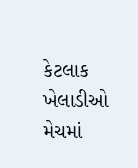કેટલાક ખેલાડીઓ મેચમાં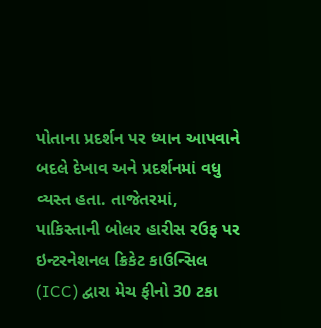પોતાના પ્રદર્શન પર ધ્યાન આપવાને બદલે દેખાવ અને પ્રદર્શનમાં વધુ વ્યસ્ત હતા. તાજેતરમાં, પાકિસ્તાની બોલર હારીસ રઉફ પર ઇન્ટરનેશનલ ક્રિકેટ કાઉન્સિલ (ICC) દ્વારા મેચ ફીનો 30 ટકા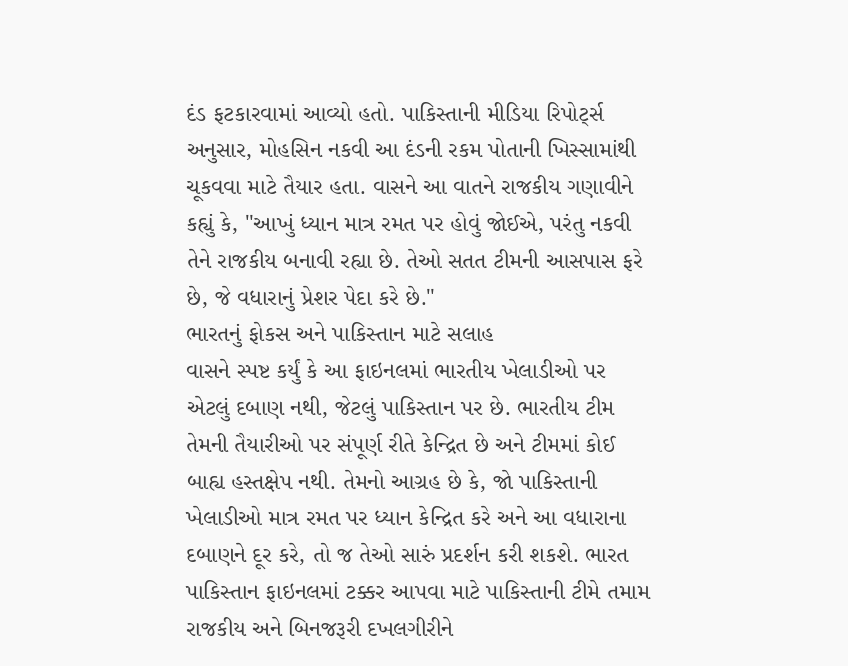દંડ ફટકારવામાં આવ્યો હતો. પાકિસ્તાની મીડિયા રિપોર્ટ્સ અનુસાર, મોહસિન નકવી આ દંડની રકમ પોતાની ખિસ્સામાંથી ચૂકવવા માટે તૈયાર હતા. વાસને આ વાતને રાજકીય ગણાવીને કહ્યું કે, "આખું ધ્યાન માત્ર રમત પર હોવું જોઈએ, પરંતુ નકવી તેને રાજકીય બનાવી રહ્યા છે. તેઓ સતત ટીમની આસપાસ ફરે છે, જે વધારાનું પ્રેશર પેદા કરે છે."
ભારતનું ફોકસ અને પાકિસ્તાન માટે સલાહ
વાસને સ્પષ્ટ કર્યું કે આ ફાઇનલમાં ભારતીય ખેલાડીઓ પર એટલું દબાણ નથી, જેટલું પાકિસ્તાન પર છે. ભારતીય ટીમ તેમની તૈયારીઓ પર સંપૂર્ણ રીતે કેન્દ્રિત છે અને ટીમમાં કોઈ બાહ્ય હસ્તક્ષેપ નથી. તેમનો આગ્રહ છે કે, જો પાકિસ્તાની ખેલાડીઓ માત્ર રમત પર ધ્યાન કેન્દ્રિત કરે અને આ વધારાના દબાણને દૂર કરે, તો જ તેઓ સારું પ્રદર્શન કરી શકશે. ભારત પાકિસ્તાન ફાઇનલમાં ટક્કર આપવા માટે પાકિસ્તાની ટીમે તમામ રાજકીય અને બિનજરૂરી દખલગીરીને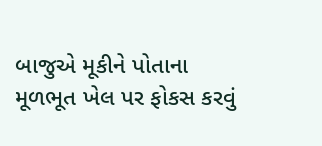બાજુએ મૂકીને પોતાના મૂળભૂત ખેલ પર ફોકસ કરવું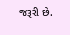જરૂરી છે.